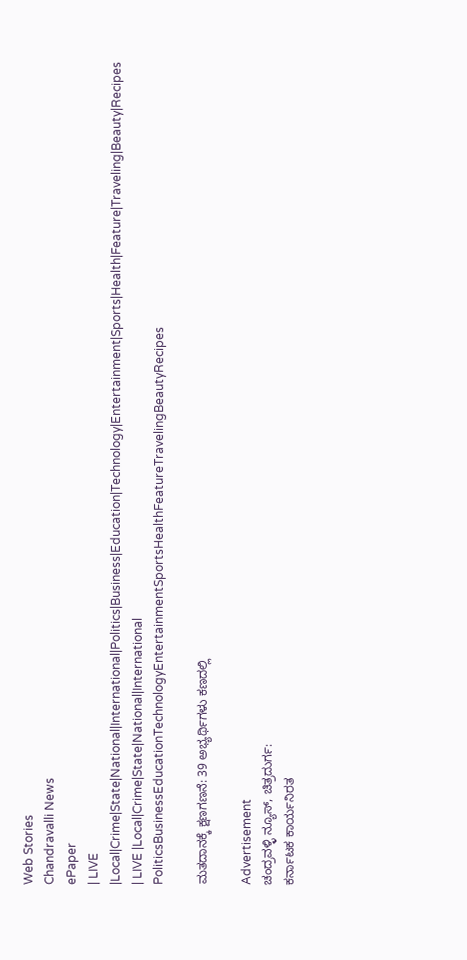Web Stories
Chandravalli News
ePaper
| LIVE |Local|Crime|State|National|International|Politics|Business|Education|Technology|Entertainment|Sports|Health|Feature|Traveling|Beauty|Recipes
| LIVE |Local|Crime|State|National|International
PoliticsBusinessEducationTechnologyEntertainmentSportsHealthFeatureTravelingBeautyRecipes

ಮತದಾನಕ್ಕೆ ಕ್ಷಣಗಣನೆ: 39 ಅಭ್ಯರ್ಥಿಗಳು ಕಣದಲ್ಲಿ

Advertisement
ಚಂದ್ರವಳ್ಳಿ ನ್ಯೂಸ್, ಚಿತ್ರದುರ್ಗ:
ಕರ್ನಾಟಕ ಕಾರ್ಯನಿರತ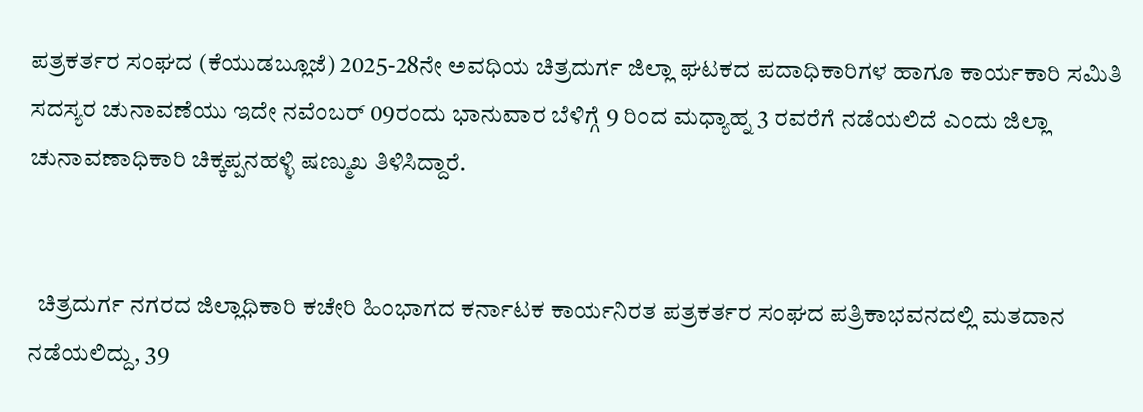ಪತ್ರಕರ್ತರ ಸಂಘದ (ಕೆಯುಡಬ್ಲೂಜೆ) 2025-28ನೇ ಅವಧಿಯ ಚಿತ್ರದುರ್ಗ ಜಿಲ್ಲಾ ಘಟಕದ ಪದಾಧಿಕಾರಿಗಳ ಹಾಗೂ ಕಾರ್ಯಕಾರಿ ಸಮಿತಿ ಸದಸ್ಯರ ಚುನಾವಣೆಯು ಇದೇ ನವೆಂಬರ್ 09ರಂದು ಭಾನುವಾರ ಬೆಳಿಗ್ಗೆ 9 ರಿಂದ ಮಧ್ಯಾಹ್ನ 3 ರವರೆಗೆ ನಡೆಯಲಿದೆ ಎಂದು ಜಿಲ್ಲಾ ಚುನಾವಣಾಧಿಕಾರಿ ಚಿಕ್ಕಪ್ಪನಹಳ್ಳಿ ಷಣ್ಮುಖ ತಿಳಿಸಿದ್ದಾರೆ.


  ಚಿತ್ರದುರ್ಗ ನಗರದ ಜಿಲ್ಲಾಧಿಕಾರಿ ಕಚೇರಿ ಹಿಂಭಾಗದ ಕರ್ನಾಟಕ ಕಾರ್ಯನಿರತ ಪತ್ರಕರ್ತರ ಸಂಘದ ಪತ್ರಿಕಾಭವನದಲ್ಲಿ ಮತದಾನ ನಡೆಯಲಿದ್ದು, 39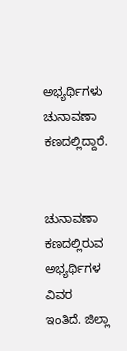ಅಭ್ಯರ್ಥಿಗಳು ಚುನಾವಣಾ ಕಣದಲ್ಲಿದ್ದಾರೆ.


ಚುನಾವಣಾ ಕಣದಲ್ಲಿರುವ ಅಭ್ಯರ್ಥಿಗಳ ವಿವರ ಇಂತಿದೆ. ಜಿಲ್ಲಾ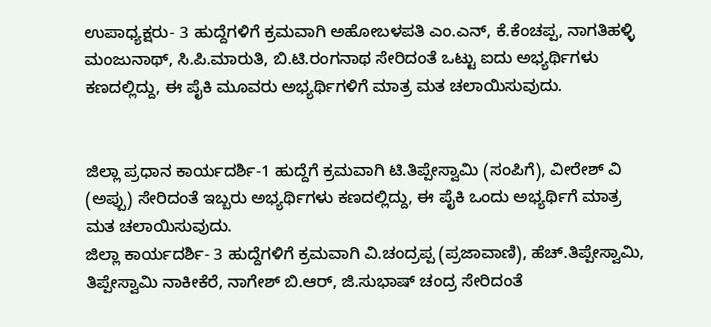ಉಪಾಧ್ಯಕ್ಷರು- 3 ಹುದ್ದೆಗಳಿಗೆ ಕ್ರಮವಾಗಿ ಅಹೋಬಳಪತಿ ಎಂ.ಎನ್, ಕೆ.ಕೆಂಚಪ್ಪ, ನಾಗತಿಹಳ್ಳಿ ಮಂಜುನಾಥ್, ಸಿ.ಪಿ.ಮಾರುತಿ, ಬಿ.ಟಿ.ರಂಗನಾಥ ಸೇರಿದಂತೆ ಒಟ್ಟು ಐದು ಅಭ್ಯರ್ಥಿಗಳು ಕಣದಲ್ಲಿದ್ದು, ಈ ಪೈಕಿ ಮೂವರು ಅಭ್ಯರ್ಥಿಗಳಿಗೆ ಮಾತ್ರ ಮತ ಚಲಾಯಿಸುವುದು.


ಜಿಲ್ಲಾ ಪ್ರಧಾನ ಕಾರ್ಯದರ್ಶಿ-1 ಹುದ್ದೆಗೆ ಕ್ರಮವಾಗಿ ಟಿ.ತಿಪ್ಪೇಸ್ವಾಮಿ (ಸಂಪಿಗೆ), ವೀರೇಶ್ ವಿ (ಅಪ್ಪು) ಸೇರಿದಂತೆ ಇಬ್ಬರು ಅಭ್ಯರ್ಥಿಗಳು ಕಣದಲ್ಲಿದ್ದು, ಈ ಪೈಕಿ ಒಂದು ಅಭ್ಯರ್ಥಿಗೆ ಮಾತ್ರ ಮತ ಚಲಾಯಿಸುವುದು.
ಜಿಲ್ಲಾ ಕಾರ್ಯದರ್ಶಿ- 3 ಹುದ್ದೆಗಳಿಗೆ ಕ್ರಮವಾಗಿ ವಿ.ಚಂದ್ರಪ್ಪ (ಪ್ರಜಾವಾಣಿ), ಹೆಚ್.ತಿಪ್ಪೇಸ್ವಾಮಿ, ತಿಪ್ಪೇಸ್ವಾಮಿ ನಾಕೀಕೆರೆ, ನಾಗೇಶ್ ಬಿ.ಆರ್, ಜಿ.ಸುಭಾಷ್ ಚಂದ್ರ ಸೇರಿದಂತೆ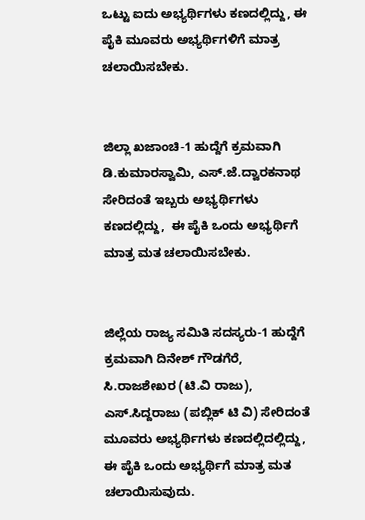ಒಟ್ಟು ಐದು ಅಭ್ಯರ್ಥಿಗಳು ಕಣದಲ್ಲಿದ್ದು, ಈ ಪೈಕಿ ಮೂವರು ಅಭ್ಯರ್ಥಿಗಳಿಗೆ ಮಾತ್ರ ಚಲಾಯಿಸಬೇಕು.


ಜಿಲ್ಲಾ ಖಜಾಂಚಿ-1 ಹುದ್ದೆಗೆ ಕ್ರಮವಾಗಿ ಡಿ.ಕುಮಾರಸ್ವಾಮಿ, ಎಸ್.ಜೆ.ದ್ವಾರಕನಾಥ ಸೇರಿದಂತೆ ಇಬ್ಬರು ಅಭ್ಯರ್ಥಿಗಳು ಕಣದಲ್ಲಿದ್ದು,  ಈ ಪೈಕಿ ಒಂದು ಅಭ್ಯರ್ಥಿಗೆ ಮಾತ್ರ ಮತ ಚಲಾಯಿಸಬೇಕು.


ಜಿಲ್ಲೆಯ ರಾಜ್ಯ ಸಮಿತಿ ಸದಸ್ಯರು-1 ಹುದ್ದೆಗೆ ಕ್ರಮವಾಗಿ ದಿನೇಶ್ ಗೌಡಗೆರೆ, ಸಿ.ರಾಜಶೇಖರ (ಟಿ.ವಿ ರಾಜು), ಎಸ್.ಸಿದ್ದರಾಜು (ಪಬ್ಲಿಕ್ ಟಿ ವಿ) ಸೇರಿದಂತೆ ಮೂವರು ಅಭ್ಯರ್ಥಿಗಳು ಕಣದಲ್ಲಿದಲ್ಲಿದ್ದು, ಈ ಪೈಕಿ ಒಂದು ಅಭ್ಯರ್ಥಿಗೆ ಮಾತ್ರ ಮತ ಚಲಾಯಿಸುವುದು.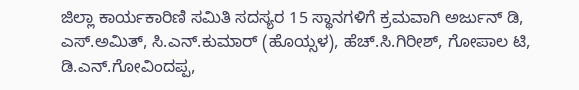ಜಿಲ್ಲಾ ಕಾರ್ಯಕಾರಿಣಿ ಸಮಿತಿ ಸದಸ್ಯರ 15 ಸ್ಥಾನಗಳಿಗೆ ಕ್ರಮವಾಗಿ ಅರ್ಜುನ್ ಡಿ, ಎಸ್.ಅಮಿತ್, ಸಿ.ಎನ್.ಕುಮಾರ್ (ಹೊಯ್ಸಳ), ಹೆಚ್.ಸಿ.ಗಿರೀಶ್, ಗೋಪಾಲ ಟಿ, ಡಿ.ಎನ್.ಗೋವಿಂದಪ್ಪ,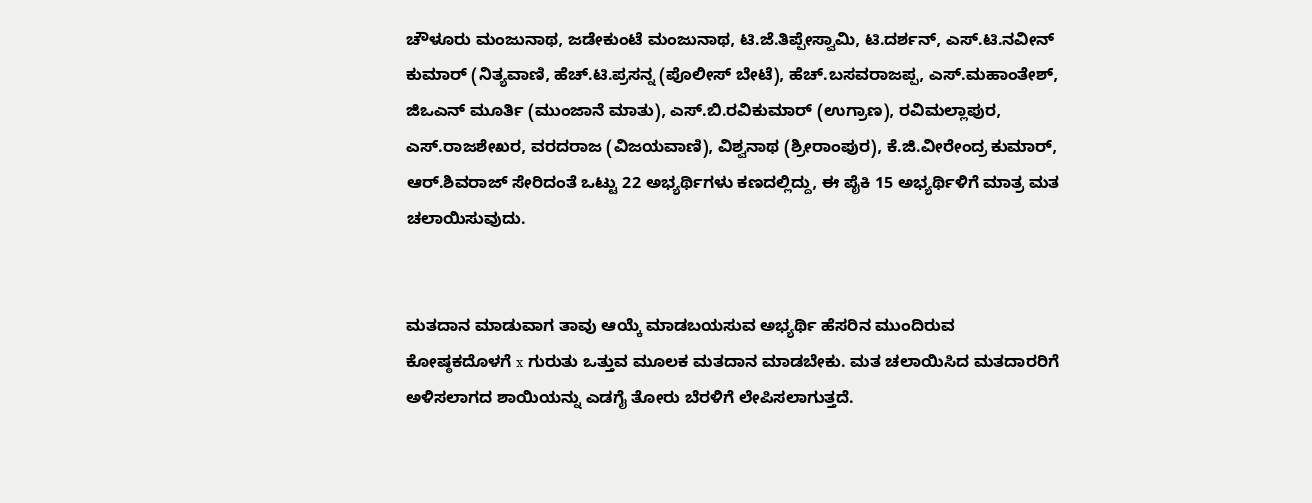ಚೌಳೂರು ಮಂಜುನಾಥ, ಜಡೇಕುಂಟೆ ಮಂಜುನಾಥ, ಟಿ.ಜೆ.ತಿಪ್ಪೇಸ್ವಾಮಿ, ಟಿ.ದರ್ಶನ್, ಎಸ್.ಟಿ.ನವೀನ್ ಕುಮಾರ್ (ನಿತ್ಯವಾಣಿ, ಹೆಚ್.ಟಿ.ಪ್ರಸನ್ನ (ಪೊಲೀಸ್ ಬೇಟೆ), ಹೆಚ್.ಬಸವರಾಜಪ್ಪ, ಎಸ್.ಮಹಾಂತೇಶ್, ಜಿಒಎನ್ ಮೂರ್ತಿ (ಮುಂಜಾನೆ ಮಾತು), ಎಸ್.ಬಿ.ರವಿಕುಮಾರ್ (ಉಗ್ರಾಣ), ರವಿಮಲ್ಲಾಪುರ, ಎಸ್.ರಾಜಶೇಖರ, ವರದರಾಜ (ವಿಜಯವಾಣಿ), ವಿಶ್ವನಾಥ (ಶ್ರೀರಾಂಪುರ), ಕೆ.ಜಿ.ವೀರೇಂದ್ರ ಕುಮಾರ್, ಆರ್.ಶಿವರಾಜ್ ಸೇರಿದಂತೆ ಒಟ್ಟು 22 ಅಭ್ಯರ್ಥಿಗಳು ಕಣದಲ್ಲಿದ್ದು, ಈ ಪೈಕಿ 15 ಅಭ್ಯರ್ಥಿಳಿಗೆ ಮಾತ್ರ ಮತ ಚಲಾಯಿಸುವುದು.


ಮತದಾನ ಮಾಡುವಾಗ ತಾವು ಆಯ್ಕೆ ಮಾಡಬಯಸುವ ಅಭ್ಯರ್ಥಿ ಹೆಸರಿನ ಮುಂದಿರುವ ಕೋಷ್ಠಕದೊಳಗೆ x ಗುರುತು ಒತ್ತುವ ಮೂಲಕ ಮತದಾನ ಮಾಡಬೇಕು. ಮತ ಚಲಾಯಿಸಿದ ಮತದಾರರಿಗೆ ಅಳಿಸಲಾಗದ ಶಾಯಿಯನ್ನು ಎಡಗೈ ತೋರು ಬೆರಳಿಗೆ ಲೇಪಿಸಲಾಗುತ್ತದೆ.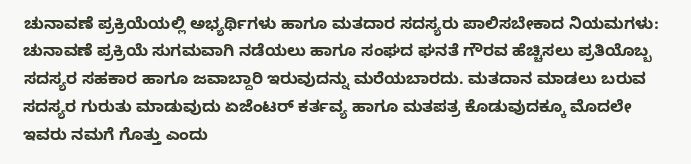ಚುನಾವಣೆ ಪ್ರಕ್ರಿಯೆಯಲ್ಲಿ ಅಭ್ಯರ್ಥಿಗಳು ಹಾಗೂ ಮತದಾರ ಸದಸ್ಯರು ಪಾಲಿಸಬೇಕಾದ ನಿಯಮಗಳು: ಚುನಾವಣೆ ಪ್ರಕ್ರಿಯೆ ಸುಗಮವಾಗಿ ನಡೆಯಲು ಹಾಗೂ ಸಂಘದ ಘನತೆ ಗೌರವ ಹೆಚ್ಚಿಸಲು ಪ್ರತಿಯೊಬ್ಬ ಸದಸ್ಯರ ಸಹಕಾರ ಹಾಗೂ ಜವಾಬ್ದಾರಿ ಇರುವುದನ್ನು ಮರೆಯಬಾರದು. ಮತದಾನ ಮಾಡಲು ಬರುವ ಸದಸ್ಯರ ಗುರುತು ಮಾಡುವುದು ಏಜೆಂಟರ್ ಕರ್ತವ್ಯ ಹಾಗೂ ಮತಪತ್ರ ಕೊಡುವುದಕ್ಕೂ ಮೊದಲೇ ಇವರು ನಮಗೆ ಗೊತ್ತು ಎಂದು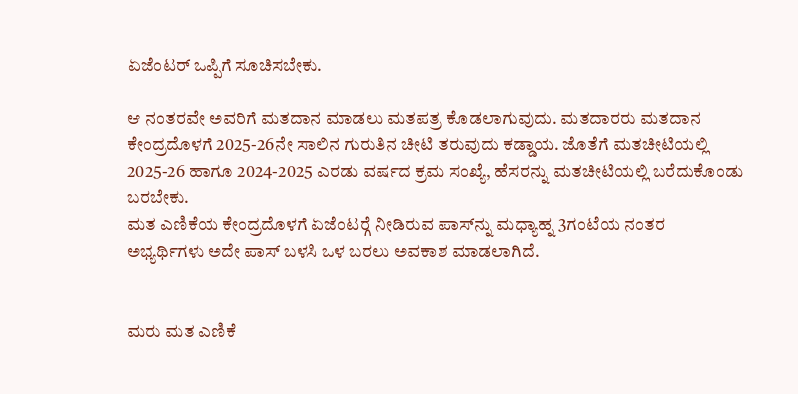ಏಜೆಂಟರ್ ಒಪ್ಪಿಗೆ ಸೂಚಿಸಬೇಕು.

ಆ ನಂತರವೇ ಅವರಿಗೆ ಮತದಾನ ಮಾಡಲು ಮತಪತ್ರ ಕೊಡಲಾಗುವುದು. ಮತದಾರರು ಮತದಾನ ಕೇಂದ್ರದೊಳಗೆ 2025-26ನೇ ಸಾಲಿನ ಗುರುತಿನ ಚೀಟಿ ತರುವುದು ಕಡ್ಡಾಯ. ಜೊತೆಗೆ ಮತಚೀಟಿಯಲ್ಲಿ 2025-26 ಹಾಗೂ 2024-2025 ಎರಡು ವರ್ಷದ ಕ್ರಮ ಸಂಖ್ಯೆ, ಹೆಸರನ್ನು ಮತಚೀಟಿಯಲ್ಲಿ ಬರೆದುಕೊಂಡು ಬರಬೇಕು.
ಮತ ಎಣಿಕೆಯ ಕೇಂದ್ರದೊಳಗೆ ಏಜೆಂಟರ್‍ಗೆ ನೀಡಿರುವ ಪಾಸ್‍ನ್ನು ಮಧ್ಯಾಹ್ನ 3ಗಂಟೆಯ ನಂತರ ಅಭ್ಯರ್ಥಿಗಳು ಅದೇ ಪಾಸ್ ಬಳಸಿ ಒಳ ಬರಲು ಅವಕಾಶ ಮಾಡಲಾಗಿದೆ.


ಮರು ಮತ ಎಣಿಕೆ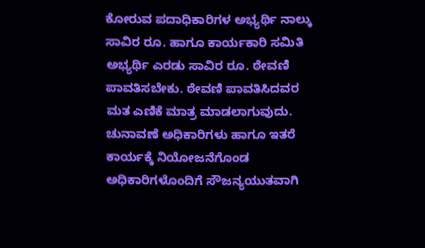ಕೋರುವ ಪದಾಧಿಕಾರಿಗಳ ಅಭ್ಯರ್ಥಿ ನಾಲ್ಕು ಸಾವಿರ ರೂ. ಹಾಗೂ ಕಾರ್ಯಕಾರಿ ಸಮಿತಿ ಅಭ್ಯರ್ಥಿ ಎರಡು ಸಾವಿರ ರೂ. ಠೇವಣಿ ಪಾವತಿಸಬೇಕು. ಠೇವಣಿ ಪಾವತಿಸಿದವರ ಮತ ಎಣಿಕೆ ಮಾತ್ರ ಮಾಡಲಾಗುವುದು.
ಚುನಾವಣೆ ಅಧಿಕಾರಿಗಳು ಹಾಗೂ ಇತರೆ ಕಾರ್ಯಕ್ಕೆ ನಿಯೋಜನೆಗೊಂಡ ಅಧಿಕಾರಿಗಳೊಂದಿಗೆ ಸೌಜನ್ಯಯುತವಾಗಿ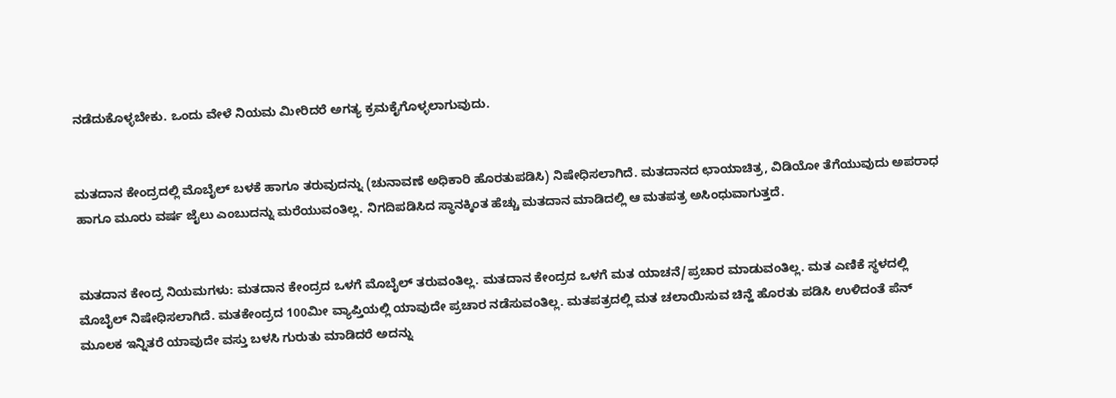ನಡೆದುಕೊಳ್ಳಬೇಕು. ಒಂದು ವೇಳೆ ನಿಯಮ ಮೀರಿದರೆ ಅಗತ್ಯ ಕ್ರಮಕೈಗೊಳ್ಳಲಾಗುವುದು.


ಮತದಾನ ಕೇಂದ್ರದಲ್ಲಿ ಮೊಬೈಲ್ ಬಳಕೆ ಹಾಗೂ ತರುವುದನ್ನು (ಚುನಾವಣೆ ಅಧಿಕಾರಿ ಹೊರತುಪಡಿಸಿ) ನಿಷೇಧಿಸಲಾಗಿದೆ. ಮತದಾನದ ಛಾಯಾಚಿತ್ರ, ವಿಡಿಯೋ ತೆಗೆಯುವುದು ಅಪರಾಧ ಹಾಗೂ ಮೂರು ವರ್ಷ ಜೈಲು ಎಂಬುದನ್ನು ಮರೆಯುವಂತಿಲ್ಲ. ನಿಗದಿಪಡಿಸಿದ ಸ್ಥಾನಕ್ಕಿಂತ ಹೆಚ್ಚು ಮತದಾನ ಮಾಡಿದಲ್ಲಿ ಆ ಮತಪತ್ರ ಅಸಿಂಧುವಾಗುತ್ತದೆ.


ಮತದಾನ ಕೇಂದ್ರ ನಿಯಮಗಳು: ಮತದಾನ ಕೇಂದ್ರದ ಒಳಗೆ ಮೊಬೈಲ್ ತರುವಂತಿಲ್ಲ. ಮತದಾನ ಕೇಂದ್ರದ ಒಳಗೆ ಮತ ಯಾಚನೆ/ಪ್ರಚಾರ ಮಾಡುವಂತಿಲ್ಲ. ಮತ ಎಣಿಕೆ ಸ್ಥಳದಲ್ಲಿ ಮೊಬೈಲ್ ನಿಷೇಧಿಸಲಾಗಿದೆ. ಮತಕೇಂದ್ರದ 100ಮೀ ವ್ಯಾಪ್ತಿಯಲ್ಲಿ ಯಾವುದೇ ಪ್ರಚಾರ ನಡೆಸುವಂತಿಲ್ಲ. ಮತಪತ್ರದಲ್ಲಿ ಮತ ಚಲಾಯಿಸುವ ಚಿನ್ಹೆ ಹೊರತು ಪಡಿಸಿ ಉಳಿದಂತೆ ಪೆನ್ ಮೂಲಕ ಇನ್ನಿತರೆ ಯಾವುದೇ ವಸ್ತು ಬಳಸಿ ಗುರುತು ಮಾಡಿದರೆ ಅದನ್ನು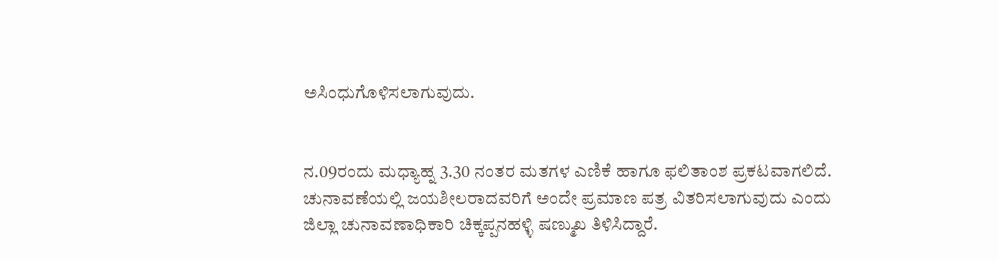ಅಸಿಂಧುಗೊಳಿಸಲಾಗುವುದು.


ನ.09ರಂದು ಮಧ್ಯಾಹ್ನ 3.30 ನಂತರ ಮತಗಳ ಎಣಿಕೆ ಹಾಗೂ ಫಲಿತಾಂಶ ಪ್ರಕಟವಾಗಲಿದೆ. ಚುನಾವಣೆಯಲ್ಲಿ ಜಯಶೀಲರಾದವರಿಗೆ ಅಂದೇ ಪ್ರಮಾಣ ಪತ್ರ ವಿತರಿಸಲಾಗುವುದು ಎಂದು ಜಿಲ್ಲಾ ಚುನಾವಣಾಧಿಕಾರಿ ಚಿಕ್ಕಪ್ಪನಹಳ್ಳಿ ಷಣ್ಮುಖ ತಿಳಿಸಿದ್ದಾರೆ.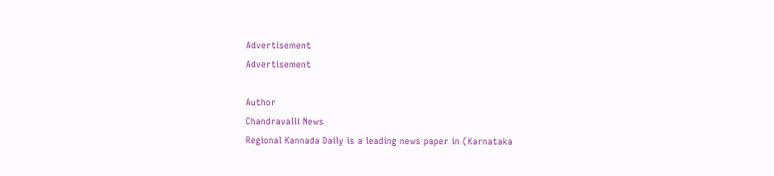Advertisement
Advertisement

Author
Chandravalli News
Regional Kannada Daily is a leading news paper in (Karnataka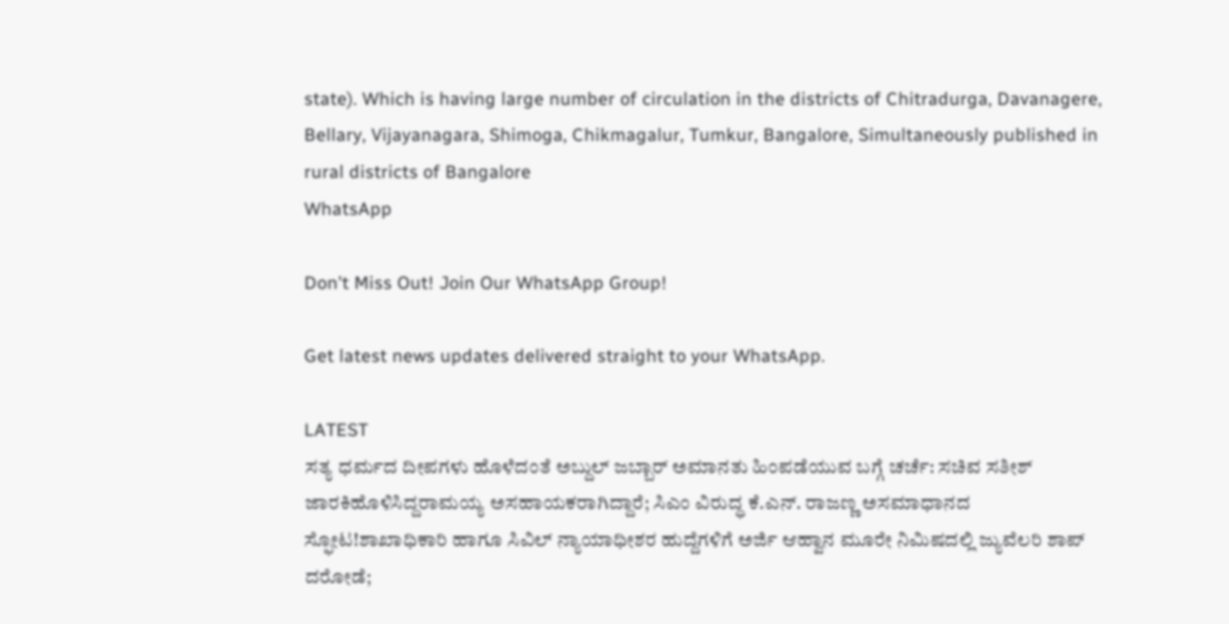state). Which is having large number of circulation in the districts of Chitradurga, Davanagere, Bellary, Vijayanagara, Shimoga, Chikmagalur, Tumkur, Bangalore, Simultaneously published in rural districts of Bangalore
WhatsApp

Don't Miss Out! Join Our WhatsApp Group!

Get latest news updates delivered straight to your WhatsApp.

LATEST
ಸತ್ಯ ಧರ್ಮದ ದೀಪಗಳು ಹೊಳೆದಂತೆ ಅಬ್ದುಲ್ ಜಬ್ಬಾರ್ ಅಮಾನತು ಹಿಂಪಡೆಯುವ ಬಗ್ಗೆ ಚರ್ಚೆ: ಸಚಿವ ಸತೀಶ್ ಜಾರಕಿಹೊಳಿಸಿದ್ದರಾಮಯ್ಯ ಅಸಹಾಯಕರಾಗಿದ್ದಾರೆ; ಸಿಎಂ ವಿರುದ್ಧ ಕೆ.ಎನ್. ರಾಜಣ್ಣ ಅಸಮಾಧಾನದ ಸ್ಫೋಟ!ಶಾಖಾಧಿಕಾರಿ ಹಾಗೂ ಸಿವಿಲ್ ನ್ಯಾಯಾಧೀಶರ ಹುದ್ದೆಗಳಿಗೆ ಅರ್ಜಿ ಆಹ್ವಾನ ಮೂರೇ ನಿಮಿಷದಲ್ಲಿ ಜ್ಯುವೆಲರಿ ಶಾಪ್ ದರೋಡೆ;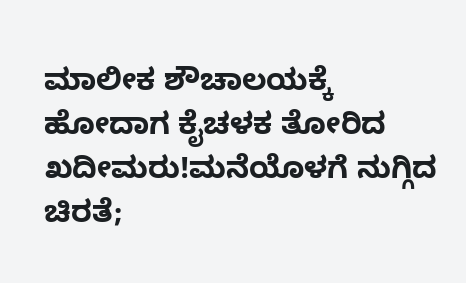ಮಾಲೀಕ ಶೌಚಾಲಯಕ್ಕೆ ಹೋದಾಗ ಕೈಚಳಕ ತೋರಿದ ಖದೀಮರು!ಮನೆಯೊಳಗೆ ನುಗ್ಗಿದ ಚಿರತೆ;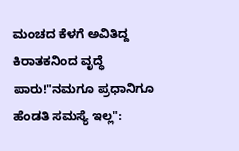ಮಂಚದ ಕೆಳಗೆ ಅವಿತಿದ್ದ ಕಿರಾತಕನಿಂದ ವೃದ್ಧೆ ಪಾರು!"ನಮಗೂ ಪ್ರಧಾನಿಗೂ ಹೆಂಡತಿ ಸಮಸ್ಯೆ ಇಲ್ಲ":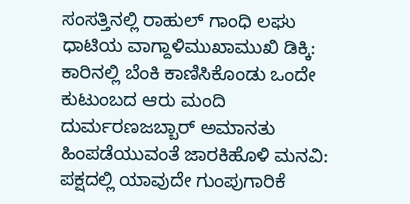ಸಂಸತ್ತಿನಲ್ಲಿ ರಾಹುಲ್ ಗಾಂಧಿ ಲಘು ಧಾಟಿಯ ವಾಗ್ದಾಳಿಮುಖಾಮುಖಿ ಡಿಕ್ಕಿ: ಕಾರಿನಲ್ಲಿ ಬೆಂಕಿ ಕಾಣಿಸಿಕೊಂಡು ಒಂದೇ ಕುಟುಂಬದ ಆರು ಮಂದಿ ದುರ್ಮರಣಜಬ್ಬಾರ್ ಅಮಾನತು ಹಿಂಪಡೆಯುವಂತೆ ಜಾರಕಿಹೊಳಿ ಮನವಿ: ಪಕ್ಷದಲ್ಲಿ ಯಾವುದೇ ಗುಂಪುಗಾರಿಕೆ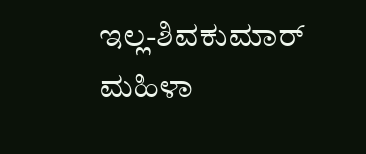ಇಲ್ಲ-ಶಿವಕುಮಾರ್ ಮಹಿಳಾ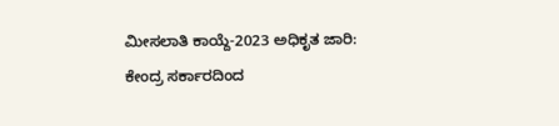ಮೀಸಲಾತಿ ಕಾಯ್ದೆ-2023 ಅಧಿಕೃತ ಜಾರಿ: ಕೇಂದ್ರ ಸರ್ಕಾರದಿಂದ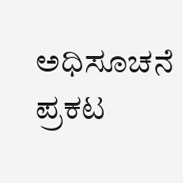ಅಧಿಸೂಚನೆ ಪ್ರಕಟ